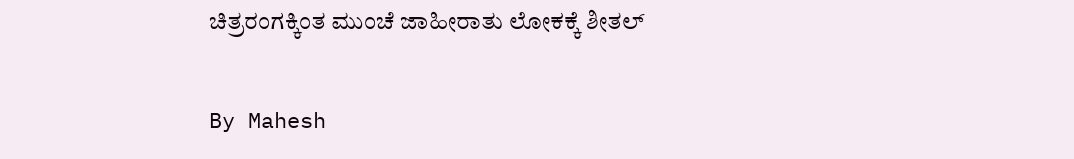ಚಿತ್ರರಂಗಕ್ಕಿಂತ ಮುಂಚೆ ಜಾಹೀರಾತು ಲೋಕಕ್ಕೆ ಶೀತಲ್

By Mahesh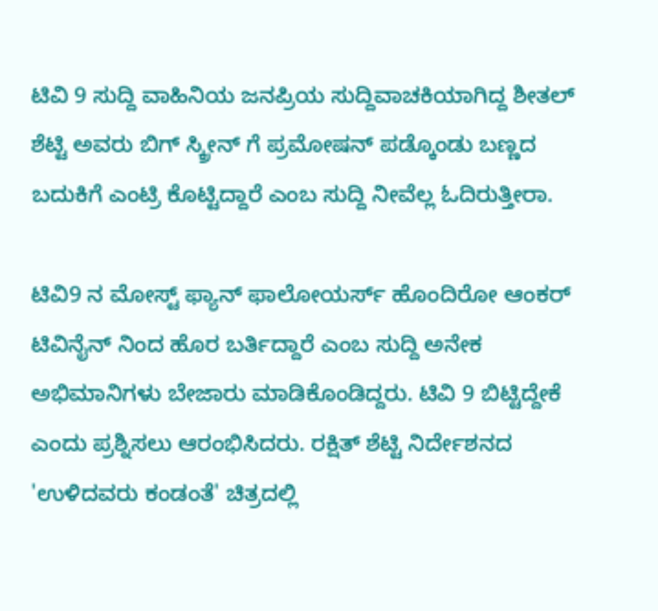ಟಿವಿ 9 ಸುದ್ದಿ ವಾಹಿನಿಯ ಜನಪ್ರಿಯ ಸುದ್ದಿವಾಚಕಿಯಾಗಿದ್ದ ಶೀತಲ್ ಶೆಟ್ಟಿ ಅವರು ಬಿಗ್ ಸ್ಕ್ರೀನ್ ಗೆ ಪ್ರಮೋಷನ್ ಪಡ್ಕೊಂಡು ಬಣ್ಣದ ಬದುಕಿಗೆ ಎಂಟ್ರಿ ಕೊಟ್ಟಿದ್ದಾರೆ ಎಂಬ ಸುದ್ದಿ ನೀವೆಲ್ಲ ಓದಿರುತ್ತೀರಾ.

ಟಿವಿ9 ನ ಮೋಸ್ಟ್ ಫ್ಯಾನ್ ಫಾಲೋಯರ್ಸ್ ಹೊಂದಿರೋ ಆಂಕರ್ ಟಿವಿನೈನ್ ನಿಂದ ಹೊರ ಬರ್ತಿದ್ದಾರೆ ಎಂಬ ಸುದ್ದಿ ಅನೇಕ ಅಭಿಮಾನಿಗಳು ಬೇಜಾರು ಮಾಡಿಕೊಂಡಿದ್ದರು. ಟಿವಿ 9 ಬಿಟ್ಟಿದ್ದೇಕೆ ಎಂದು ಪ್ರಶ್ನಿಸಲು ಆರಂಭಿಸಿದರು. ರಕ್ಷಿತ್ ಶೆಟ್ಟಿ ನಿರ್ದೇಶನದ 'ಉಳಿದವರು ಕಂಡಂತೆ' ಚಿತ್ರದಲ್ಲಿ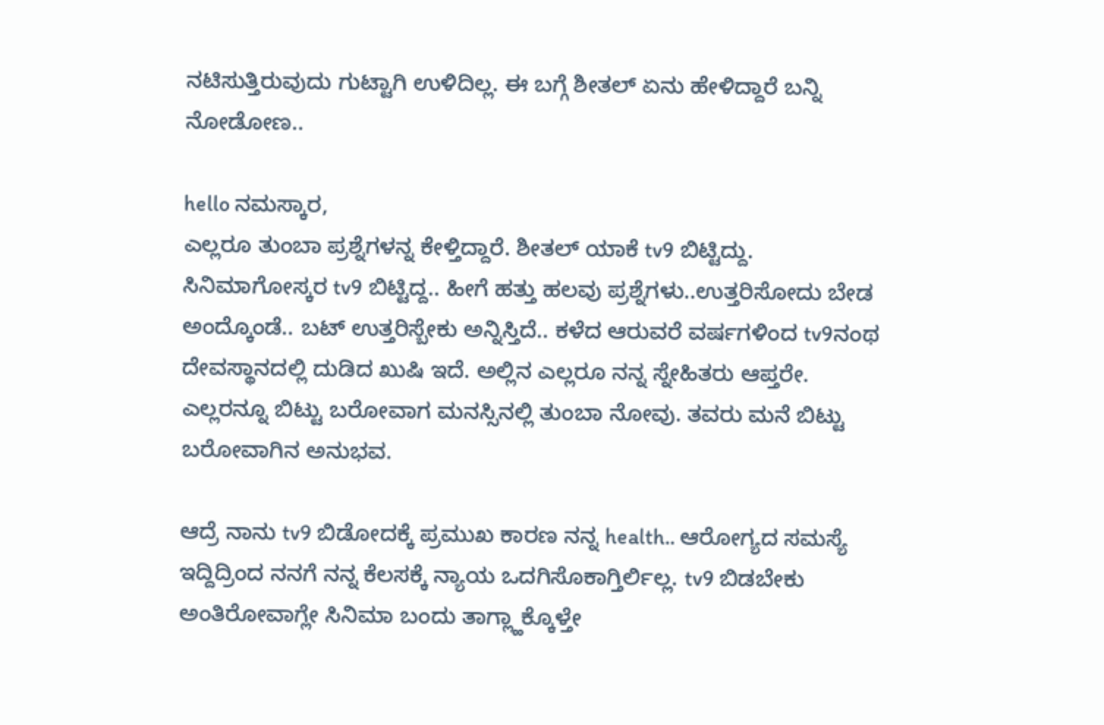ನಟಿಸುತ್ತಿರುವುದು ಗುಟ್ಟಾಗಿ ಉಳಿದಿಲ್ಲ. ಈ ಬಗ್ಗೆ ಶೀತಲ್ ಏನು ಹೇಳಿದ್ದಾರೆ ಬನ್ನಿ ನೋಡೋಣ..

hello ನಮಸ್ಕಾರ,
ಎಲ್ಲರೂ ತುಂಬಾ ಪ್ರಶ್ನೆಗಳನ್ನ ಕೇಳ್ತಿದ್ದಾರೆ. ಶೀತಲ್ ಯಾಕೆ tv9 ಬಿಟ್ಟಿದ್ದು. ಸಿನಿಮಾಗೋಸ್ಕರ tv9 ಬಿಟ್ಟಿದ್ದ.. ಹೀಗೆ ಹತ್ತು ಹಲವು ಪ್ರಶ್ನೆಗಳು..ಉತ್ತರಿಸೋದು ಬೇಡ ಅಂದ್ಕೊಂಡೆ.. ಬಟ್ ಉತ್ತರಿಸ್ಬೇಕು ಅನ್ನಿಸ್ತಿದೆ.. ಕಳೆದ ಆರುವರೆ ವರ್ಷಗಳಿಂದ tv9ನಂಥ ದೇವಸ್ಥಾನದಲ್ಲಿ ದುಡಿದ ಖುಷಿ ಇದೆ. ಅಲ್ಲಿನ ಎಲ್ಲರೂ ನನ್ನ ಸ್ನೇಹಿತರು ಆಪ್ತರೇ. ಎಲ್ಲರನ್ನೂ ಬಿಟ್ಟು ಬರೋವಾಗ ಮನಸ್ಸಿನಲ್ಲಿ ತುಂಬಾ ನೋವು. ತವರು ಮನೆ ಬಿಟ್ಟು ಬರೋವಾಗಿನ ಅನುಭವ.

ಆದ್ರೆ ನಾನು tv9 ಬಿಡೋದಕ್ಕೆ ಪ್ರಮುಖ ಕಾರಣ ನನ್ನ health.. ಆರೋಗ್ಯದ ಸಮಸ್ಯೆ ಇದ್ದಿದ್ರಿಂದ ನನಗೆ ನನ್ನ ಕೆಲಸಕ್ಕೆ ನ್ಯಾಯ ಒದಗಿಸೊಕಾಗ್ತಿರ್ಲಿಲ್ಲ. tv9 ಬಿಡಬೇಕು ಅಂತಿರೋವಾಗ್ಲೇ ಸಿನಿಮಾ ಬಂದು ತಾಗ್ಲ್ಹಾಕ್ಕೊಳ್ತೇ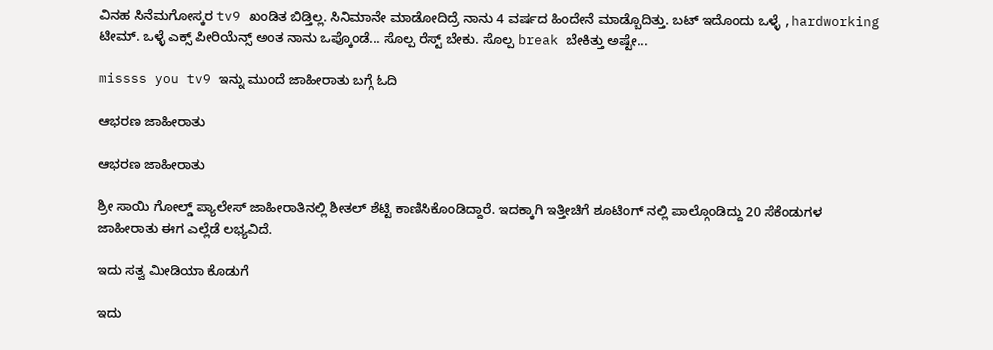ವಿನಹ ಸಿನೆಮಗೋಸ್ಕರ tv9 ಖಂಡಿತ ಬಿಡ್ತಿಲ್ಲ. ಸಿನಿಮಾನೇ ಮಾಡೋದಿದ್ರೆ ನಾನು 4 ವರ್ಷದ ಹಿಂದೇನೆ ಮಾಡ್ಬೊದಿತ್ತು. ಬಟ್ ಇದೊಂದು ಒಳ್ಳೆ ,hardworking ಟೀಮ್. ಒಳ್ಳೆ ಎಕ್ಸ್ ಪೀರಿಯೆನ್ಸ್ ಅಂತ ನಾನು ಒಪ್ಕೊಂಡೆ... ಸೊಲ್ಪ ರೆಸ್ಟ್ ಬೇಕು. ಸೊಲ್ಪ break ಬೇಕಿತ್ತು ಅಷ್ಟೇ...

missss you tv9 ಇನ್ನು ಮುಂದೆ ಜಾಹೀರಾತು ಬಗ್ಗೆ ಓದಿ

ಆಭರಣ ಜಾಹೀರಾತು

ಆಭರಣ ಜಾಹೀರಾತು

ಶ್ರೀ ಸಾಯಿ ಗೋಲ್ಡ್ ಪ್ಯಾಲೇಸ್ ಜಾಹೀರಾತಿನಲ್ಲಿ ಶೀತಲ್ ಶೆಟ್ಟಿ ಕಾಣಿಸಿಕೊಂಡಿದ್ದಾರೆ. ಇದಕ್ಕಾಗಿ ಇತ್ತೀಚಿಗೆ ಶೂಟಿಂಗ್ ನಲ್ಲಿ ಪಾಲ್ಗೊಂಡಿದ್ದು 20 ಸೆಕೆಂಡುಗಳ ಜಾಹೀರಾತು ಈಗ ಎಲ್ಲೆಡೆ ಲಭ್ಯವಿದೆ.

ಇದು ಸತ್ವ ಮೀಡಿಯಾ ಕೊಡುಗೆ

ಇದು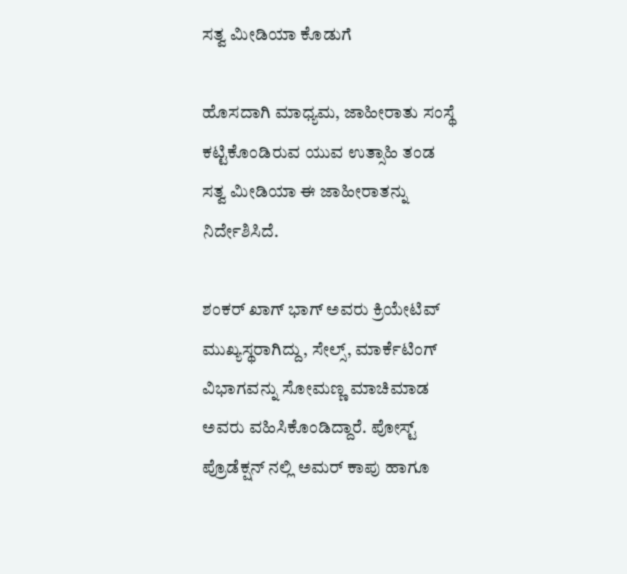ಸತ್ವ ಮೀಡಿಯಾ ಕೊಡುಗೆ

ಹೊಸದಾಗಿ ಮಾಧ್ಯಮ, ಜಾಹೀರಾತು ಸಂಸ್ಥೆ ಕಟ್ಟಿಕೊಂಡಿರುವ ಯುವ ಉತ್ಸಾಹಿ ತಂಡ ಸತ್ವ ಮೀಡಿಯಾ ಈ ಜಾಹೀರಾತನ್ನು ನಿರ್ದೇಶಿಸಿದೆ.

ಶಂಕರ್ ಖಾಗ್ ಭಾಗ್ ಅವರು ಕ್ರಿಯೇಟಿವ್ ಮುಖ್ಯಸ್ಥರಾಗಿದ್ದು, ಸೇಲ್ಸ್, ಮಾರ್ಕೆಟಿಂಗ್ ವಿಭಾಗವನ್ನು ಸೋಮಣ್ಣ ಮಾಚಿಮಾಡ ಅವರು ವಹಿಸಿಕೊಂಡಿದ್ದಾರೆ. ಪೋಸ್ಟ್ ಪ್ರೊಡೆಕ್ಷನ್ ನಲ್ಲಿ ಅಮರ್ ಕಾಪು ಹಾಗೂ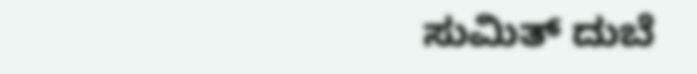ಸುಮಿತ್ ದುಬೆ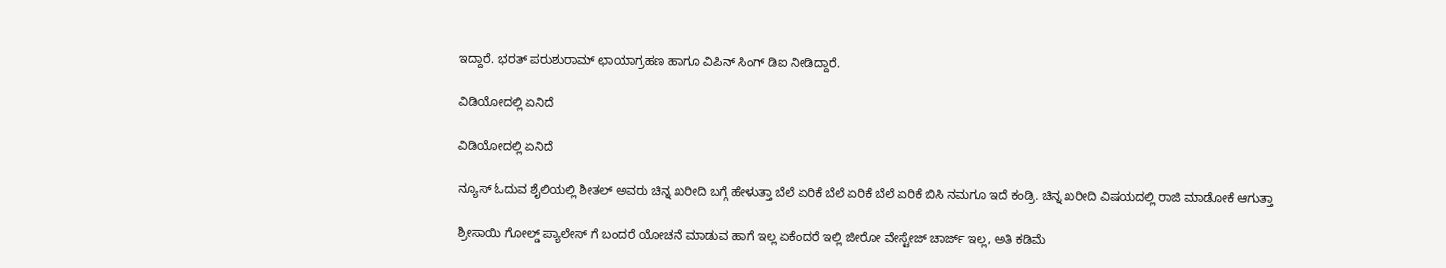ಇದ್ದಾರೆ. ಭರತ್ ಪರುಶುರಾಮ್ ಛಾಯಾಗ್ರಹಣ ಹಾಗೂ ವಿಪಿನ್ ಸಿಂಗ್ ಡಿಐ ನೀಡಿದ್ದಾರೆ.

ವಿಡಿಯೋದಲ್ಲಿ ಏನಿದೆ

ವಿಡಿಯೋದಲ್ಲಿ ಏನಿದೆ

ನ್ಯೂಸ್ ಓದುವ ಶೈಲಿಯಲ್ಲಿ ಶೀತಲ್ ಅವರು ಚಿನ್ನ ಖರೀದಿ ಬಗ್ಗೆ ಹೇಳುತ್ತಾ ಬೆಲೆ ಏರಿಕೆ ಬೆಲೆ ಏರಿಕೆ ಬೆಲೆ ಏರಿಕೆ ಬಿಸಿ ನಮಗೂ ಇದೆ ಕಂಡ್ರಿ. ಚಿನ್ನ ಖರೀದಿ ವಿಷಯದಲ್ಲಿ ರಾಜಿ ಮಾಡೋಕೆ ಆಗುತ್ತಾ

ಶ್ರೀಸಾಯಿ ಗೋಲ್ಡ್ ಪ್ಯಾಲೇಸ್ ಗೆ ಬಂದರೆ ಯೋಚನೆ ಮಾಡುವ ಹಾಗೆ ಇಲ್ಲ ಏಕೆಂದರೆ ಇಲ್ಲಿ ಜೀರೋ ವೇಸ್ಟೇಜ್ ಚಾರ್ಜ್ ಇಲ್ಲ, ಅತಿ ಕಡಿಮೆ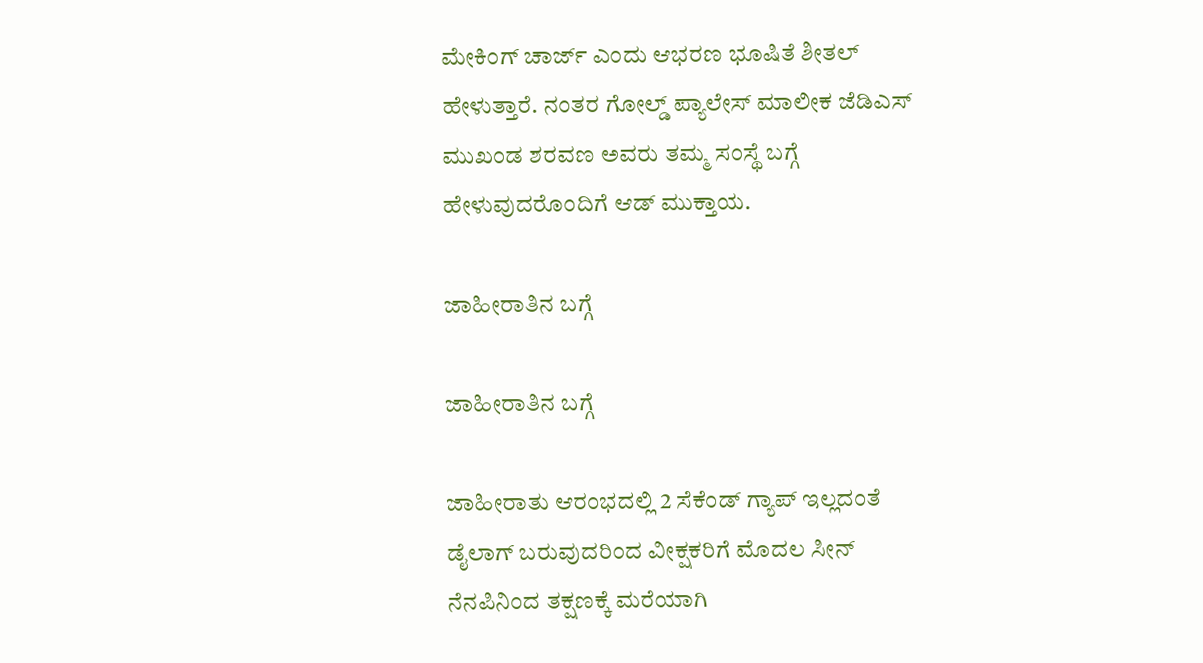ಮೇಕಿಂಗ್ ಚಾರ್ಜ್ ಎಂದು ಆಭರಣ ಭೂಷಿತೆ ಶೀತಲ್ ಹೇಳುತ್ತಾರೆ. ನಂತರ ಗೋಲ್ಡ್ ಪ್ಯಾಲೇಸ್ ಮಾಲೀಕ ಜೆಡಿಎಸ್ ಮುಖಂಡ ಶರವಣ ಅವರು ತಮ್ಮ ಸಂಸ್ಥೆ ಬಗ್ಗೆ ಹೇಳುವುದರೊಂದಿಗೆ ಆಡ್ ಮುಕ್ತಾಯ.

ಜಾಹೀರಾತಿನ ಬಗ್ಗೆ

ಜಾಹೀರಾತಿನ ಬಗ್ಗೆ

ಜಾಹೀರಾತು ಆರಂಭದಲ್ಲಿ 2 ಸೆಕೆಂಡ್ ಗ್ಯಾಪ್ ಇಲ್ಲದಂತೆ ಡೈಲಾಗ್ ಬರುವುದರಿಂದ ವೀಕ್ಷಕರಿಗೆ ಮೊದಲ ಸೀನ್ ನೆನಪಿನಿಂದ ತಕ್ಷಣಕ್ಕೆ ಮರೆಯಾಗಿ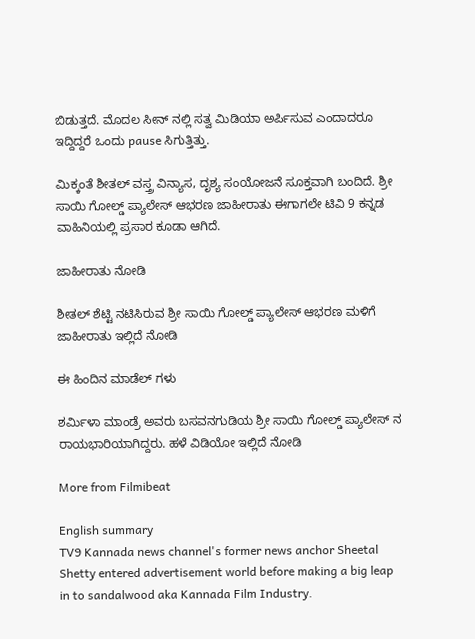ಬಿಡುತ್ತದೆ. ಮೊದಲ ಸೀನ್ ನಲ್ಲಿ ಸತ್ವ ಮಿಡಿಯಾ ಅರ್ಪಿಸುವ ಎಂದಾದರೂ ಇದ್ದಿದ್ದರೆ ಒಂದು pause ಸಿಗುತ್ತಿತ್ತು.

ಮಿಕ್ಕಂತೆ ಶೀತಲ್ ವಸ್ತ್ರ ವಿನ್ಯಾಸ, ದೃಶ್ಯ ಸಂಯೋಜನೆ ಸೂಕ್ತವಾಗಿ ಬಂದಿದೆ. ಶ್ರೀ ಸಾಯಿ ಗೋಲ್ಡ್ ಪ್ಯಾಲೇಸ್ ಆಭರಣ ಜಾಹೀರಾತು ಈಗಾಗಲೇ ಟಿವಿ 9 ಕನ್ನಡ ವಾಹಿನಿಯಲ್ಲಿ ಪ್ರಸಾರ ಕೂಡಾ ಆಗಿದೆ.

ಜಾಹೀರಾತು ನೋಡಿ

ಶೀತಲ್ ಶೆಟ್ಟಿ ನಟಿಸಿರುವ ಶ್ರೀ ಸಾಯಿ ಗೋಲ್ಡ್ ಪ್ಯಾಲೇಸ್ ಆಭರಣ ಮಳಿಗೆ ಜಾಹೀರಾತು ಇಲ್ಲಿದೆ ನೋಡಿ

ಈ ಹಿಂದಿನ ಮಾಡೆಲ್ ಗಳು

ಶರ್ಮಿಳಾ ಮಾಂಡ್ರೆ ಅವರು ಬಸವನಗುಡಿಯ ಶ್ರೀ ಸಾಯಿ ಗೋಲ್ಡ್ ಪ್ಯಾಲೇಸ್ ನ ರಾಯಭಾರಿಯಾಗಿದ್ದರು. ಹಳೆ ವಿಡಿಯೋ ಇಲ್ಲಿದೆ ನೋಡಿ

More from Filmibeat

English summary
TV9 Kannada news channel's former news anchor Sheetal Shetty entered advertisement world before making a big leap in to sandalwood aka Kannada Film Industry.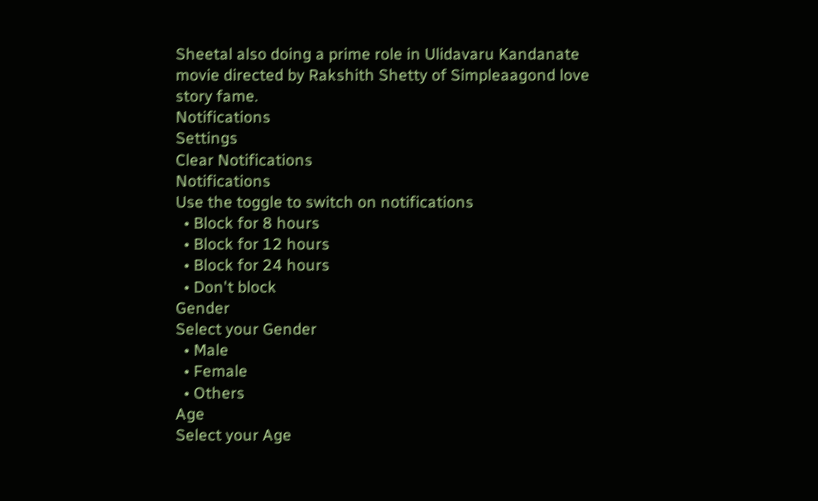Sheetal also doing a prime role in Ulidavaru Kandanate movie directed by Rakshith Shetty of Simpleaagond love story fame.
Notifications
Settings
Clear Notifications
Notifications
Use the toggle to switch on notifications
  • Block for 8 hours
  • Block for 12 hours
  • Block for 24 hours
  • Don't block
Gender
Select your Gender
  • Male
  • Female
  • Others
Age
Select your Age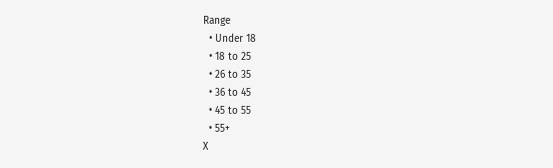Range
  • Under 18
  • 18 to 25
  • 26 to 35
  • 36 to 45
  • 45 to 55
  • 55+
X